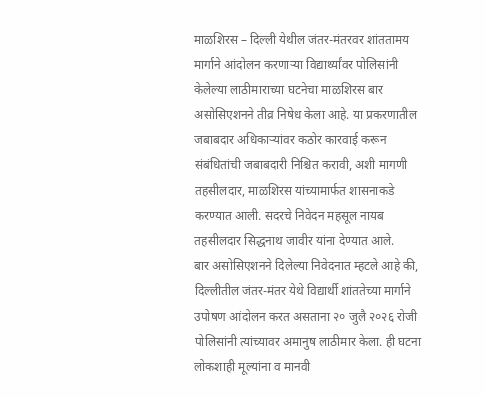माळशिरस – दिल्ली येथील जंतर-मंतरवर शांततामय मार्गाने आंदोलन करणाऱ्या विद्यार्थ्यांवर पोलिसांनी केलेल्या लाठीमाराच्या घटनेचा माळशिरस बार असोसिएशनने तीव्र निषेध केला आहे. या प्रकरणातील जबाबदार अधिकाऱ्यांवर कठोर कारवाई करून संबंधितांची जबाबदारी निश्चित करावी, अशी मागणी तहसीलदार, माळशिरस यांच्यामार्फत शासनाकडे करण्यात आली. सदरचे निवेदन महसूल नायब तहसीलदार सिद्धनाथ जावीर यांना देण्यात आले.
बार असोसिएशनने दिलेल्या निवेदनात म्हटले आहे की, दिल्लीतील जंतर-मंतर येथे विद्यार्थी शांततेच्या मार्गाने उपोषण आंदोलन करत असताना २० जुलै २०२६ रोजी पोलिसांनी त्यांच्यावर अमानुष लाठीमार केला. ही घटना लोकशाही मूल्यांना व मानवी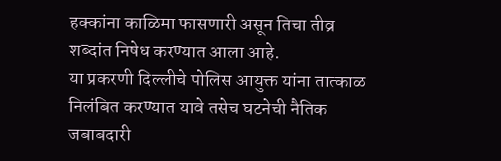हक्कांना काळिमा फासणारी असून तिचा तीव्र शब्दांत निषेध करण्यात आला आहे.
या प्रकरणी दिल्लीचे पोलिस आयुक्त यांना तात्काळ निलंबित करण्यात यावे तसेच घटनेची नैतिक जबाबदारी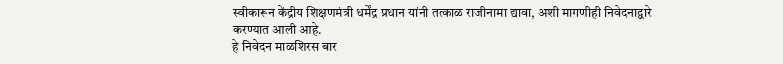स्वीकारून केंद्रीय शिक्षणमंत्री धर्मेंद्र प्रधान यांनी तत्काळ राजीनामा द्यावा, अशी मागणीही निवेदनाद्वारे करण्यात आली आहे.
हे निवेदन माळशिरस बार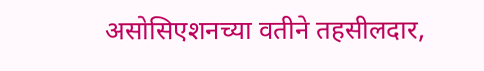असोसिएशनच्या वतीने तहसीलदार,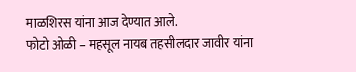माळशिरस यांना आज देण्यात आले.
फोटो ओळी – महसूल नायब तहसीलदार जावीर यांना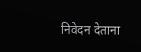निवेदन देताना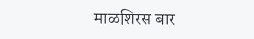माळशिरस बार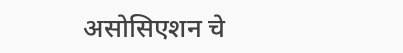असोसिएशन चे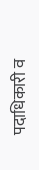पदाधिकारी व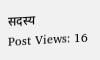सदस्य
Post Views: 16